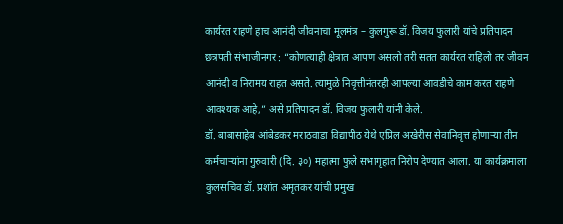कार्यरत राहणे हाच आनंदी जीवनाचा मूलमंत्र – कुलगुरू डॉ. विजय फुलारी यांचे प्रतिपादन
छत्रपती संभाजीनगर : “कोणत्याही क्षेत्रात आपण असलो तरी सतत कार्यरत राहिलो तर जीवन आनंदी व निरामय राहत असते. त्यामुळे निवृत्तीनंतरही आपल्या आवडीचे काम करत राहणे आवश्यक आहे,” असे प्रतिपादन डॉ. विजय फुलारी यांनी केले.
डॉ. बाबासाहेब आंबेडकर मराठवाडा विद्यापीठ येथे एप्रिल अखेरीस सेवानिवृत्त होणाऱ्या तीन कर्मचाऱ्यांना गुरुवारी (दि. ३०) महात्मा फुले सभागृहात निरोप देण्यात आला. या कार्यक्रमाला कुलसचिव डॉ. प्रशांत अमृतकर यांची प्रमुख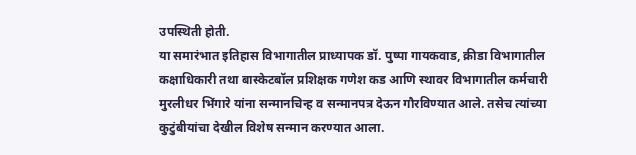उपस्थिती होती.
या समारंभात इतिहास विभागातील प्राध्यापक डॉ. पुष्पा गायकवाड, क्रीडा विभागातील कक्षाधिकारी तथा बास्केटबॉल प्रशिक्षक गणेश कड आणि स्थावर विभागातील कर्मचारी मुरलीधर भिंगारे यांना सन्मानचिन्ह व सन्मानपत्र देऊन गौरविण्यात आले. तसेच त्यांच्या कुटुंबीयांचा देखील विशेष सन्मान करण्यात आला.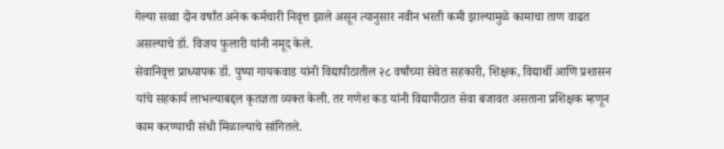गेल्या सव्वा दोन वर्षांत अनेक कर्मचारी निवृत्त झाले असून त्यानुसार नवीन भरती कमी झाल्यामुळे कामाचा ताण वाढत असल्याचे डॉ. विजय फुलारी यांनी नमूद केले.
सेवानिवृत्त प्राध्यापक डॉ. पुष्पा गायकवाड यांनी विद्यापीठातील २८ वर्षांच्या सेवेत सहकारी, शिक्षक, विद्यार्थी आणि प्रशासन यांचे सहकार्य लाभल्याबद्दल कृतज्ञता व्यक्त केली. तर गणेश कड यांनी विद्यापीठात सेवा बजावत असताना प्रशिक्षक म्हणून काम करण्याची संधी मिळाल्याचे सांगितले.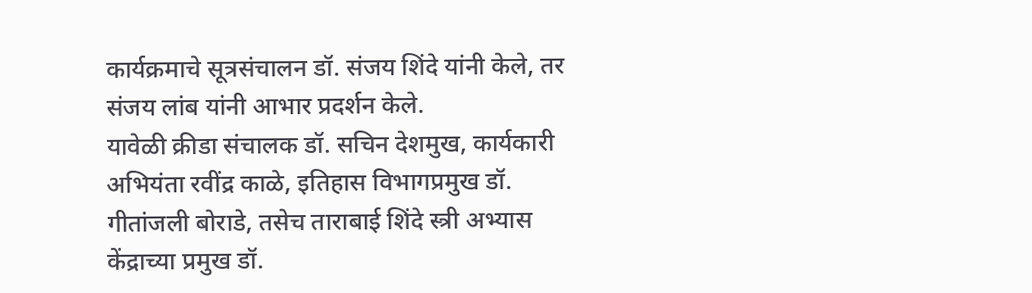कार्यक्रमाचे सूत्रसंचालन डॉ. संजय शिंदे यांनी केले, तर संजय लांब यांनी आभार प्रदर्शन केले.
यावेळी क्रीडा संचालक डॉ. सचिन देशमुख, कार्यकारी अभियंता रवींद्र काळे, इतिहास विभागप्रमुख डॉ. गीतांजली बोराडे, तसेच ताराबाई शिंदे स्त्री अभ्यास केंद्राच्या प्रमुख डॉ.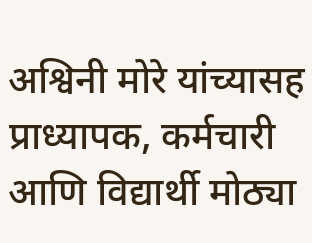अश्विनी मोरे यांच्यासह प्राध्यापक, कर्मचारी आणि विद्यार्थी मोठ्या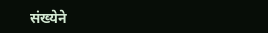संख्येने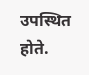उपस्थित होते.